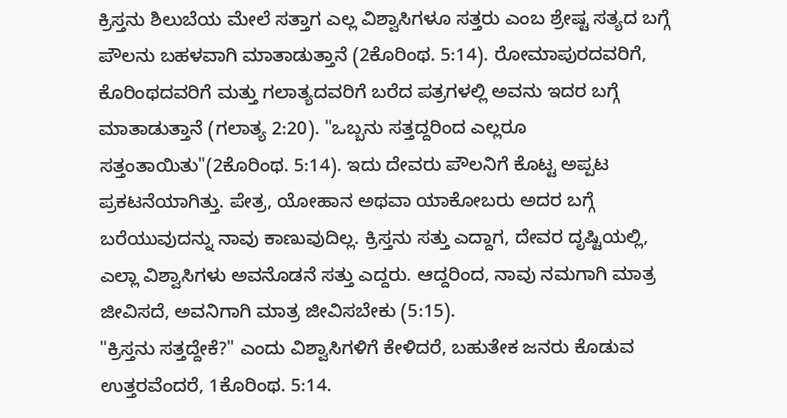ಕ್ರಿಸ್ತನು ಶಿಲುಬೆಯ ಮೇಲೆ ಸತ್ತಾಗ ಎಲ್ಲ ವಿಶ್ವಾಸಿಗಳೂ ಸತ್ತರು ಎಂಬ ಶ್ರೇಷ್ಟ ಸತ್ಯದ ಬಗ್ಗೆ ಪೌಲನು ಬಹಳವಾಗಿ ಮಾತಾಡುತ್ತಾನೆ (2ಕೊರಿಂಥ. 5:14). ರೋಮಾಪುರದವರಿಗೆ, ಕೊರಿಂಥದವರಿಗೆ ಮತ್ತು ಗಲಾತ್ಯದವರಿಗೆ ಬರೆದ ಪತ್ರಗಳಲ್ಲಿ ಅವನು ಇದರ ಬಗ್ಗೆ ಮಾತಾಡುತ್ತಾನೆ (ಗಲಾತ್ಯ 2:20). "ಒಬ್ಬನು ಸತ್ತದ್ದರಿಂದ ಎಲ್ಲರೂ ಸತ್ತಂತಾಯಿತು"(2ಕೊರಿಂಥ. 5:14). ಇದು ದೇವರು ಪೌಲನಿಗೆ ಕೊಟ್ಟ ಅಪ್ಪಟ ಪ್ರಕಟನೆಯಾಗಿತ್ತು. ಪೇತ್ರ, ಯೋಹಾನ ಅಥವಾ ಯಾಕೋಬರು ಅದರ ಬಗ್ಗೆ ಬರೆಯುವುದನ್ನು ನಾವು ಕಾಣುವುದಿಲ್ಲ. ಕ್ರಿಸ್ತನು ಸತ್ತು ಎದ್ದಾಗ, ದೇವರ ದೃಷ್ಟಿಯಲ್ಲಿ, ಎಲ್ಲಾ ವಿಶ್ವಾಸಿಗಳು ಅವನೊಡನೆ ಸತ್ತು ಎದ್ದರು. ಆದ್ದರಿಂದ, ನಾವು ನಮಗಾಗಿ ಮಾತ್ರ ಜೀವಿಸದೆ, ಅವನಿಗಾಗಿ ಮಾತ್ರ ಜೀವಿಸಬೇಕು (5:15).
"ಕ್ರಿಸ್ತನು ಸತ್ತದ್ದೇಕೆ?" ಎಂದು ವಿಶ್ವಾಸಿಗಳಿಗೆ ಕೇಳಿದರೆ, ಬಹುತೇಕ ಜನರು ಕೊಡುವ ಉತ್ತರವೆಂದರೆ, 1ಕೊರಿಂಥ. 5:14.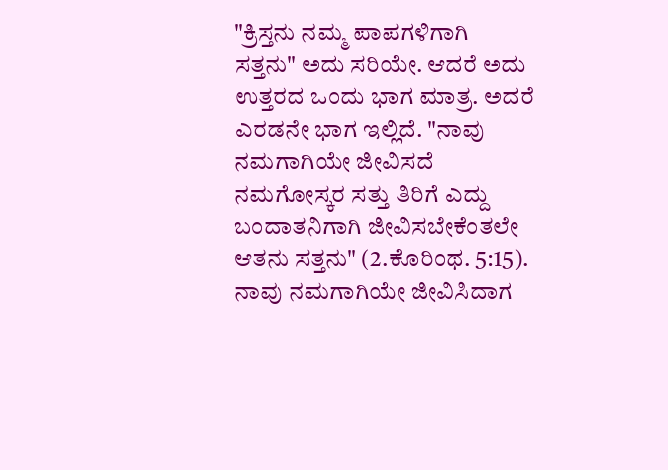"ಕ್ರಿಸ್ತನು ನಮ್ಮ ಪಾಪಗಳಿಗಾಗಿ ಸತ್ತನು" ಅದು ಸರಿಯೇ. ಆದರೆ ಅದು ಉತ್ತರದ ಒಂದು ಭಾಗ ಮಾತ್ರ. ಅದರೆ ಎರಡನೇ ಭಾಗ ಇಲ್ಲಿದೆ. "ನಾವು ನಮಗಾಗಿಯೇ ಜೀವಿಸದೆ ನಮಗೋಸ್ಕರ ಸತ್ತು ತಿರಿಗೆ ಎದ್ದು ಬಂದಾತನಿಗಾಗಿ ಜೀವಿಸಬೇಕೆಂತಲೇ ಆತನು ಸತ್ತನು" (2.ಕೊರಿಂಥ. 5:15). ನಾವು ನಮಗಾಗಿಯೇ ಜೀವಿಸಿದಾಗ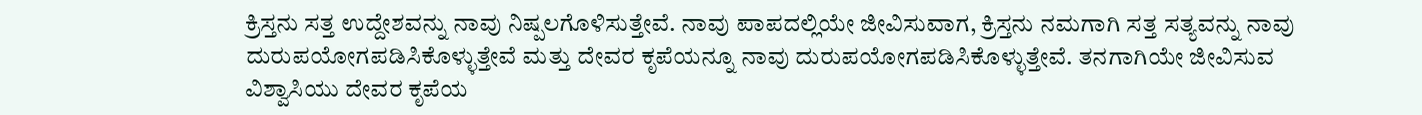ಕ್ರಿಸ್ತನು ಸತ್ತ ಉದ್ದೇಶವನ್ನು ನಾವು ನಿಷ್ಪಲಗೊಳಿಸುತ್ತೇವೆ. ನಾವು ಪಾಪದಲ್ಲಿಯೇ ಜೀವಿಸುವಾಗ, ಕ್ರಿಸ್ತನು ನಮಗಾಗಿ ಸತ್ತ ಸತ್ಯವನ್ನು ನಾವು ದುರುಪಯೋಗಪಡಿಸಿಕೊಳ್ಳುತ್ತೇವೆ ಮತ್ತು ದೇವರ ಕೃಪೆಯನ್ನೂ ನಾವು ದುರುಪಯೋಗಪಡಿಸಿಕೊಳ್ಳುತ್ತೇವೆ. ತನಗಾಗಿಯೇ ಜೀವಿಸುವ ವಿಶ್ವಾಸಿಯು ದೇವರ ಕೃಪೆಯ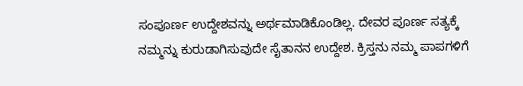ಸಂಪೂರ್ಣ ಉದ್ದೇಶವನ್ನು ಅರ್ಥಮಾಡಿಕೊಂಡಿಲ್ಲ. ದೇವರ ಪೂರ್ಣ ಸತ್ಯಕ್ಕೆ ನಮ್ಮನ್ನು ಕುರುಡಾಗಿಸುವುದೇ ಸೈತಾನನ ಉದ್ದೇಶ. ಕ್ರಿಸ್ತನು ನಮ್ಮ ಪಾಪಗಳಿಗೆ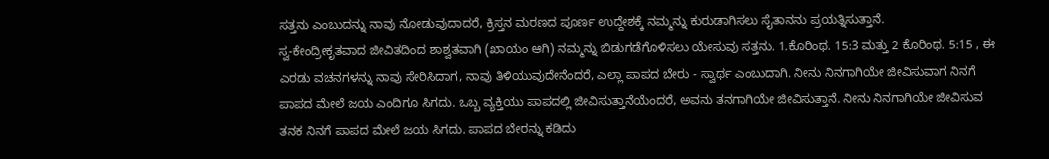ಸತ್ತನು ಎಂಬುದನ್ನು ನಾವು ನೋಡುವುದಾದರೆ, ಕ್ರಿಸ್ತನ ಮರಣದ ಪೂರ್ಣ ಉದ್ದೇಶಕ್ಕೆ ನಮ್ಮನ್ನು ಕುರುಡಾಗಿಸಲು ಸೈತಾನನು ಪ್ರಯತ್ನಿಸುತ್ತಾನೆ.
ಸ್ವ-ಕೇಂದ್ರೀಕೃತವಾದ ಜೀವಿತದಿಂದ ಶಾಶ್ವತವಾಗಿ (ಖಾಯಂ ಆಗಿ) ನಮ್ಮನ್ನು ಬಿಡುಗಡೆಗೊಳಿಸಲು ಯೇಸುವು ಸತ್ತನು. 1.ಕೊರಿಂಥ. 15:3 ಮತ್ತು 2 ಕೊರಿಂಥ. 5:15 , ಈ ಎರಡು ವಚನಗಳನ್ನು ನಾವು ಸೇರಿಸಿದಾಗ, ನಾವು ತಿಳಿಯುವುದೇನೆಂದರೆ, ಎಲ್ಲಾ ಪಾಪದ ಬೇರು - ಸ್ವಾರ್ಥ ಎಂಬುದಾಗಿ. ನೀನು ನಿನಗಾಗಿಯೇ ಜೀವಿಸುವಾಗ ನಿನಗೆ ಪಾಪದ ಮೇಲೆ ಜಯ ಎಂದಿಗೂ ಸಿಗದು. ಒಬ್ಬ ವ್ಯಕ್ತಿಯು ಪಾಪದಲ್ಲಿ ಜೀವಿಸುತ್ತಾನೆಯೆಂದರೆ, ಅವನು ತನಗಾಗಿಯೇ ಜೀವಿಸುತ್ತಾನೆ. ನೀನು ನಿನಗಾಗಿಯೇ ಜೀವಿಸುವ ತನಕ ನಿನಗೆ ಪಾಪದ ಮೇಲೆ ಜಯ ಸಿಗದು. ಪಾಪದ ಬೇರನ್ನು ಕಡಿದು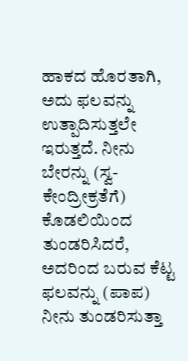ಹಾಕದ ಹೊರತಾಗಿ, ಅದು ಫಲವನ್ನು ಉತ್ಪಾದಿಸುತ್ತಲೇ ಇರುತ್ತದೆ. ನೀನು ಬೇರನ್ನು (ಸ್ವ-ಕೇಂದ್ರೀಕ್ರತೆಗೆ) ಕೊಡಲಿಯಿಂದ ತುಂಡರಿಸಿದರೆ, ಅದರಿಂದ ಬರುವ ಕೆಟ್ಟ ಫಲವನ್ನು (ಪಾಪ) ನೀನು ತುಂಡರಿಸುತ್ತಾ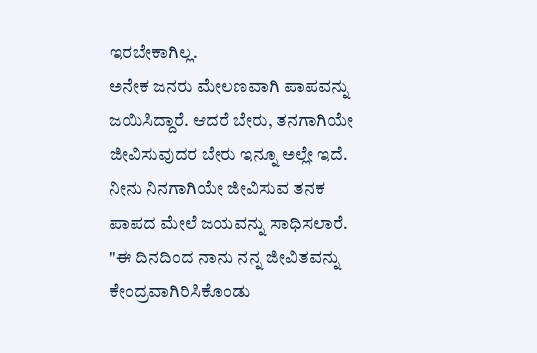ಇರಬೇಕಾಗಿಲ್ಲ.
ಅನೇಕ ಜನರು ಮೇಲಣವಾಗಿ ಪಾಪವನ್ನು ಜಯಿಸಿದ್ದಾರೆ. ಆದರೆ ಬೇರು, ತನಗಾಗಿಯೇ ಜೀವಿಸುವುದರ ಬೇರು ಇನ್ನೂ ಅಲ್ಲೇ ಇದೆ. ನೀನು ನಿನಗಾಗಿಯೇ ಜೀವಿಸುವ ತನಕ ಪಾಪದ ಮೇಲೆ ಜಯವನ್ನು ಸಾಧಿಸಲಾರೆ. "ಈ ದಿನದಿಂದ ನಾನು ನನ್ನ ಜೀವಿತವನ್ನು ಕೇಂದ್ರವಾಗಿರಿಸಿಕೊಂಡು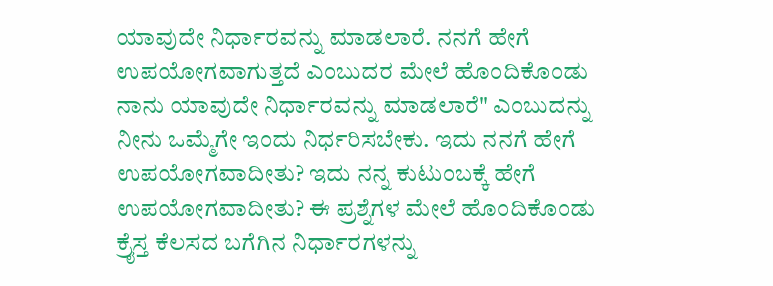ಯಾವುದೇ ನಿರ್ಧಾರವನ್ನು ಮಾಡಲಾರೆ. ನನಗೆ ಹೇಗೆ ಉಪಯೋಗವಾಗುತ್ತದೆ ಎಂಬುದರ ಮೇಲೆ ಹೊಂದಿಕೊಂಡು ನಾನು ಯಾವುದೇ ನಿರ್ಧಾರವನ್ನು ಮಾಡಲಾರೆ" ಎಂಬುದನ್ನು ನೀನು ಒಮ್ಮೆಗೇ ಇಂದು ನಿರ್ಧರಿಸಬೇಕು. ಇದು ನನಗೆ ಹೇಗೆ ಉಪಯೋಗವಾದೀತು? ಇದು ನನ್ನ ಕುಟುಂಬಕ್ಕೆ ಹೇಗೆ ಉಪಯೋಗವಾದೀತು? ಈ ಪ್ರಶ್ನೆಗಳ ಮೇಲೆ ಹೊಂದಿಕೊಂಡು ಕ್ರೈಸ್ತ ಕೆಲಸದ ಬಗೆಗಿನ ನಿರ್ಧಾರಗಳನ್ನು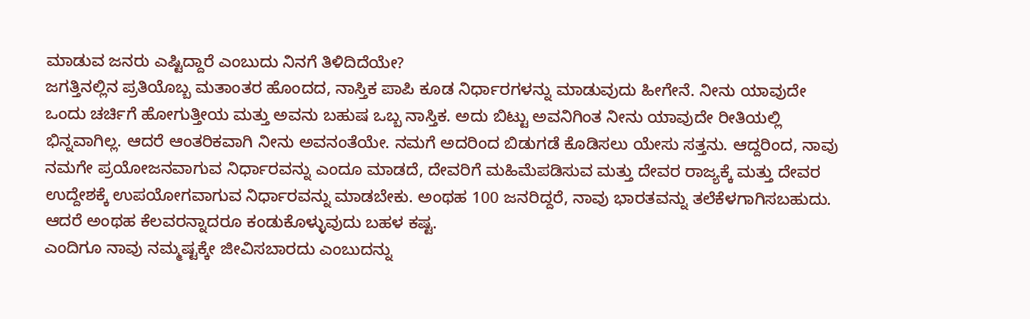ಮಾಡುವ ಜನರು ಎಷ್ಟಿದ್ದಾರೆ ಎಂಬುದು ನಿನಗೆ ತಿಳಿದಿದೆಯೇ?
ಜಗತ್ತಿನಲ್ಲಿನ ಪ್ರತಿಯೊಬ್ಬ ಮತಾಂತರ ಹೊಂದದ, ನಾಸ್ತಿಕ ಪಾಪಿ ಕೂಡ ನಿರ್ಧಾರಗಳನ್ನು ಮಾಡುವುದು ಹೀಗೇನೆ. ನೀನು ಯಾವುದೇ ಒಂದು ಚರ್ಚಿಗೆ ಹೋಗುತ್ತೀಯ ಮತ್ತು ಅವನು ಬಹುಷ ಒಬ್ಬ ನಾಸ್ತಿಕ. ಅದು ಬಿಟ್ಟು ಅವನಿಗಿಂತ ನೀನು ಯಾವುದೇ ರೀತಿಯಲ್ಲಿ ಭಿನ್ನವಾಗಿಲ್ಲ. ಆದರೆ ಆಂತರಿಕವಾಗಿ ನೀನು ಅವನಂತೆಯೇ. ನಮಗೆ ಅದರಿಂದ ಬಿಡುಗಡೆ ಕೊಡಿಸಲು ಯೇಸು ಸತ್ತನು. ಆದ್ದರಿಂದ, ನಾವು ನಮಗೇ ಪ್ರಯೋಜನವಾಗುವ ನಿರ್ಧಾರವನ್ನು ಎಂದೂ ಮಾಡದೆ, ದೇವರಿಗೆ ಮಹಿಮೆಪಡಿಸುವ ಮತ್ತು ದೇವರ ರಾಜ್ಯಕ್ಕೆ ಮತ್ತು ದೇವರ ಉದ್ದೇಶಕ್ಕೆ ಉಪಯೋಗವಾಗುವ ನಿರ್ಧಾರವನ್ನು ಮಾಡಬೇಕು. ಅಂಥಹ 100 ಜನರಿದ್ದರೆ, ನಾವು ಭಾರತವನ್ನು ತಲೆಕೆಳಗಾಗಿಸಬಹುದು. ಆದರೆ ಅಂಥಹ ಕೆಲವರನ್ನಾದರೂ ಕಂಡುಕೊಳ್ಳುವುದು ಬಹಳ ಕಷ್ಟ.
ಎಂದಿಗೂ ನಾವು ನಮ್ಮಷ್ಟಕ್ಕೇ ಜೀವಿಸಬಾರದು ಎಂಬುದನ್ನು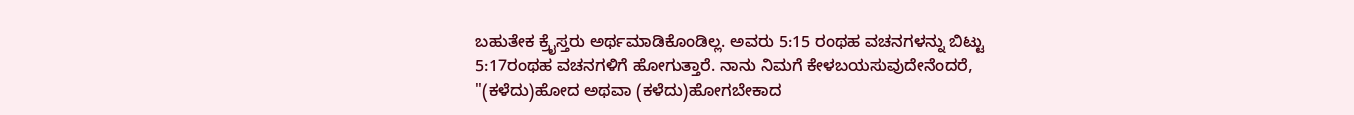ಬಹುತೇಕ ಕ್ರೈಸ್ತರು ಅರ್ಥಮಾಡಿಕೊಂಡಿಲ್ಲ. ಅವರು 5:15 ರಂಥಹ ವಚನಗಳನ್ನು ಬಿಟ್ಟು 5:17ರಂಥಹ ವಚನಗಳಿಗೆ ಹೋಗುತ್ತಾರೆ. ನಾನು ನಿಮಗೆ ಕೇಳಬಯಸುವುದೇನೆಂದರೆ, "(ಕಳೆದು)ಹೋದ ಅಥವಾ (ಕಳೆದು)ಹೋಗಬೇಕಾದ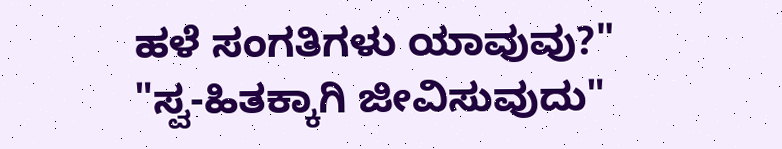ಹಳೆ ಸಂಗತಿಗಳು ಯಾವುವು?" "ಸ್ವ-ಹಿತಕ್ಕಾಗಿ ಜೀವಿಸುವುದು"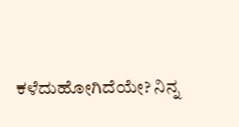ಕಳೆದುಹೋಗಿದೆಯೇ? ನಿನ್ನ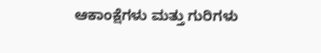ಆಕಾಂಕ್ಷೆಗಳು ಮತ್ತು ಗುರಿಗಳು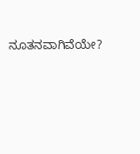ನೂತನವಾಗಿವೆಯೇ?